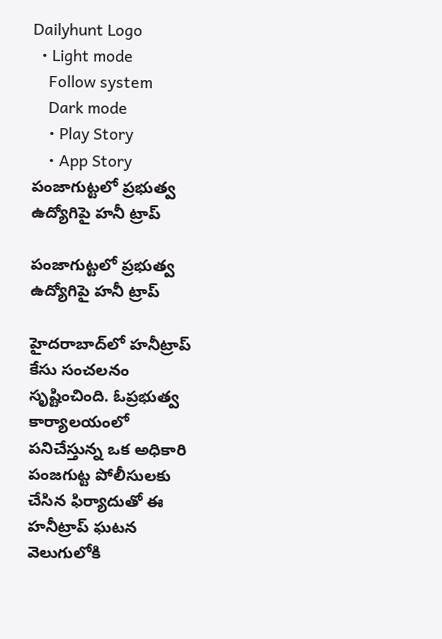Dailyhunt Logo
  • Light mode
    Follow system
    Dark mode
    • Play Story
    • App Story
పంజాగుట్టలో ప్రభుత్వ ఉద్యోగిపై హనీ ట్రాప్

పంజాగుట్టలో ప్రభుత్వ ఉద్యోగిపై హనీ ట్రాప్

హైదరాబాద్‌లో హనీట్రాప్ కేసు సంచలనం సృష్టించింది. ఓప్రభుత్వ కార్యాలయంలో పనిచేస్తున్న ఒక అధికారి పంజగుట్ట పోలీసులకు చేసిన ఫిర్యాదుతో ఈ హనీట్రాప్ ఘటన వెలుగులోకి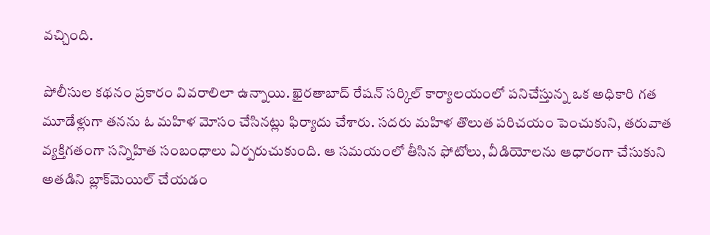వచ్చింది.

పోలీసుల కథనం ప్రకారం వివరాలిలా ఉన్నాయి. ఖైరతాబాద్ రేషన్ సర్కిల్ కార్యాలయంలో పనిచేస్తున్న ఒక అధికారి గత మూడేళ్లుగా తనను ఓ మహిళ మోసం చేసినట్లు ఫిర్యాదు చేశారు. సదరు మహిళ తొలుత పరిచయం పెంచుకుని, తరువాత వ్యక్తిగతంగా సన్నిహిత సంబంధాలు ఏర్పరుచుకుంది. ఆ సమయంలో తీసిన ఫోటోలు, వీడియోలను ఆధారంగా చేసుకుని అతడిని బ్లాక్‌మెయిల్ చేయడం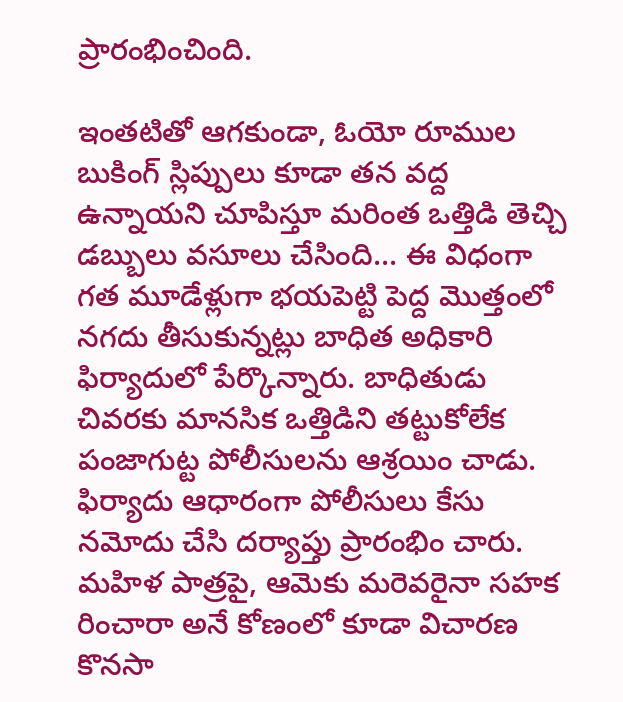ప్రారంభించింది.

ఇంతటితో ఆగకుండా, ఓయో రూముల బుకింగ్ స్లిప్పులు కూడా తన వద్ద ఉన్నాయని చూపిస్తూ మరింత ఒత్తిడి తెచ్చి డబ్బులు వసూలు చేసింది... ఈ విధంగా గత మూడేళ్లుగా భయపెట్టి పెద్ద మొత్తంలో నగదు తీసుకున్నట్లు బాధిత అధికారి ఫిర్యాదులో పేర్కొన్నారు. బాధితుడు చివరకు మానసిక ఒత్తిడిని తట్టుకోలేక పంజాగుట్ట పోలీసులను ఆశ్రయిం చాడు. ఫిర్యాదు ఆధారంగా పోలీసులు కేసు నమోదు చేసి దర్యాప్తు ప్రారంభిం చారు. మహిళ పాత్రపై, ఆమెకు మరెవరైనా సహక రించారా అనే కోణంలో కూడా విచారణ కొనసా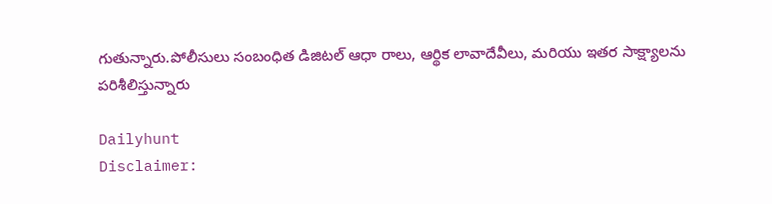గుతున్నారు.పోలీసులు సంబంధిత డిజిటల్ ఆధా రాలు, ఆర్థిక లావాదేవీలు, మరియు ఇతర సాక్ష్యాలను పరిశీలిస్తున్నారు

Dailyhunt
Disclaimer: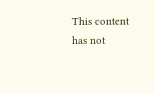This content has not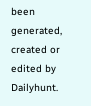been generated, created or edited by Dailyhunt.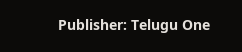Publisher: Telugu One